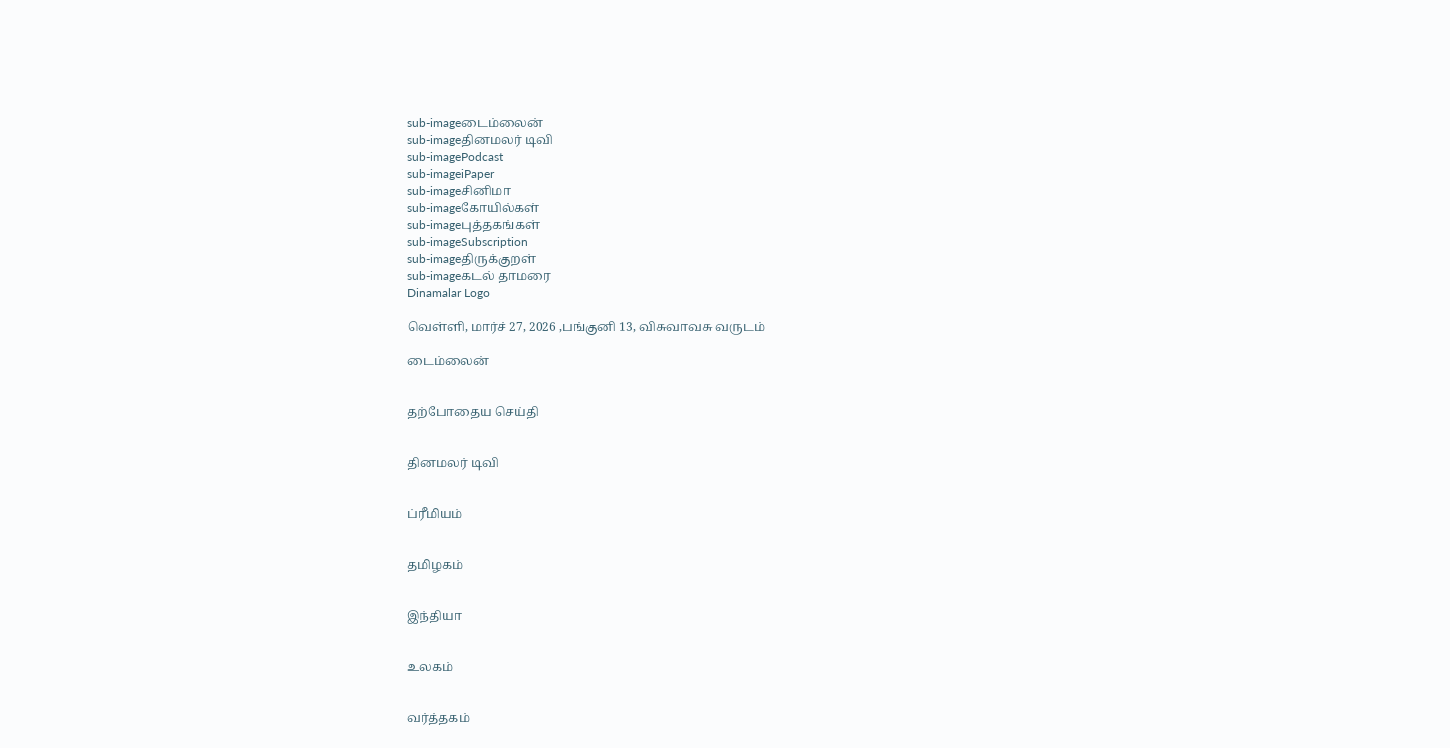sub-imageடைம்லைன்
sub-imageதினமலர் டிவி
sub-imagePodcast
sub-imageiPaper
sub-imageசினிமா
sub-imageகோயில்கள்
sub-imageபுத்தகங்கள்
sub-imageSubscription
sub-imageதிருக்குறள்
sub-imageகடல் தாமரை
Dinamalar Logo

வெள்ளி, மார்ச் 27, 2026 ,பங்குனி 13, விசுவாவசு வருடம்

டைம்லைன்


தற்போதைய செய்தி


தினமலர் டிவி


ப்ரீமியம்


தமிழகம்


இந்தியா


உலகம்


வர்த்தகம்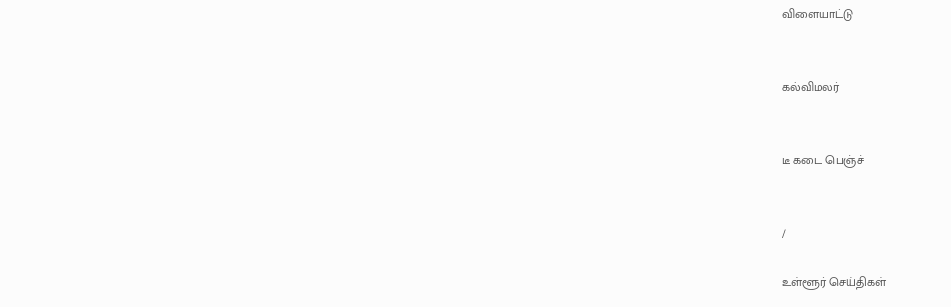விளையாட்டு


கல்விமலர்


டீ கடை பெஞ்ச்


/

உள்ளூர் செய்திகள்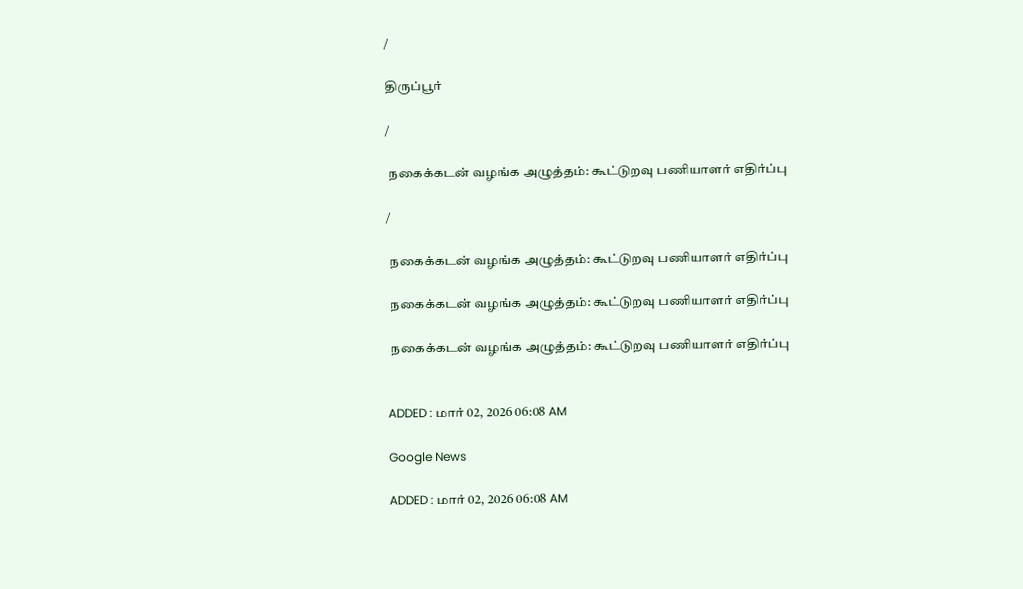/

திருப்பூர்

/

 நகைக்கடன் வழங்க அழுத்தம்: கூட்டுறவு பணியாளர் எதிர்ப்பு

/

 நகைக்கடன் வழங்க அழுத்தம்: கூட்டுறவு பணியாளர் எதிர்ப்பு

 நகைக்கடன் வழங்க அழுத்தம்: கூட்டுறவு பணியாளர் எதிர்ப்பு

 நகைக்கடன் வழங்க அழுத்தம்: கூட்டுறவு பணியாளர் எதிர்ப்பு


ADDED : மார் 02, 2026 06:08 AM

Google News

ADDED : மார் 02, 2026 06:08 AM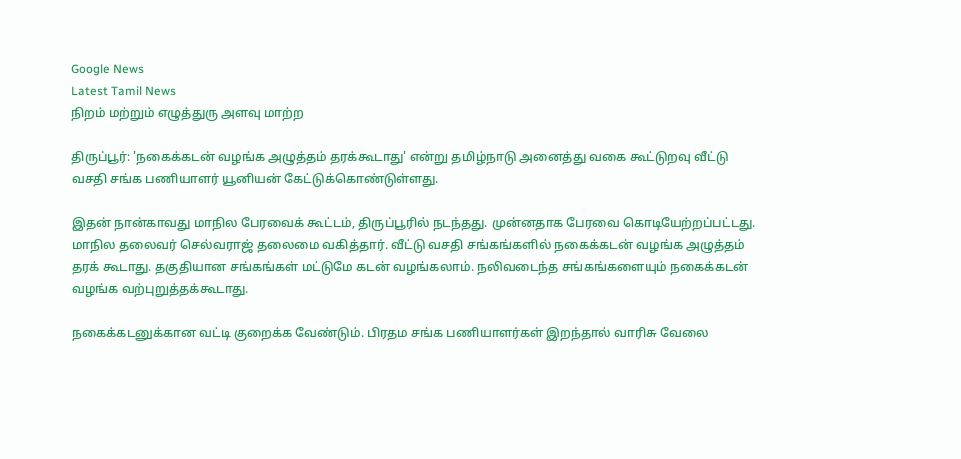Google News
Latest Tamil News
நிறம் மற்றும் எழுத்துரு அளவு மாற்ற

திருப்பூர்: 'நகைக்கடன் வழங்க அழுத்தம் தரக்கூடாது' என்று தமிழ்நாடு அனைத்து வகை கூட்டுறவு வீட்டு வசதி சங்க பணியாளர் யூனியன் கேட்டுக்கொண்டுள்ளது.

இதன் நான்காவது மாநில பேரவைக் கூட்டம், திருப்பூரில் நடந்தது. முன்னதாக பேரவை கொடியேற்றப்பட்டது. மாநில தலைவர் செல்வராஜ் தலைமை வகித்தார். வீட்டு வசதி சங்கங்களில் நகைக்கடன் வழங்க அழுத்தம் தரக் கூடாது. தகுதியான சங்கங்கள் மட்டுமே கடன் வழங்கலாம். நலிவடைந்த சங்கங்களையும் நகைக்கடன் வழங்க வற்புறுத்தக்கூடாது.

நகைக்கடனுக்கான வட்டி குறைக்க வேண்டும். பிரதம சங்க பணியாளர்கள் இறந்தால் வாரிசு வேலை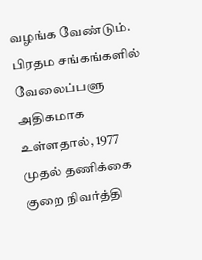வழங்க வேண்டும். பிரதம சங்கங்களில் வேலைப்பளு அதிகமாக உள்ளதால், 1977 முதல் தணிக்கை குறை நிவர்த்தி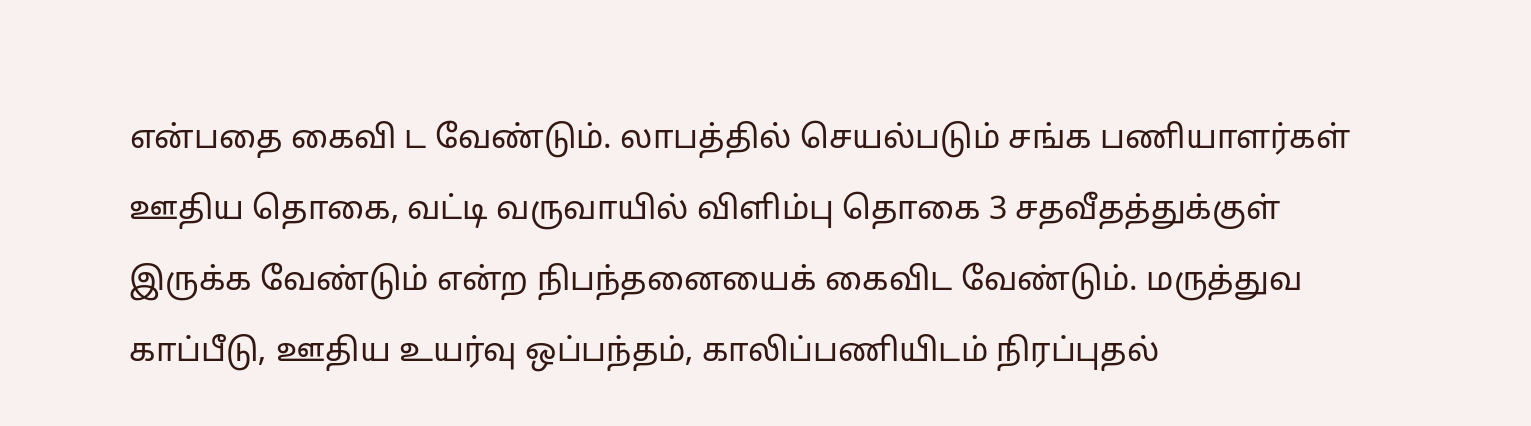என்பதை கைவி ட வேண்டும். லாபத்தில் செயல்படும் சங்க பணியாளர்கள் ஊதிய தொகை, வட்டி வருவாயில் விளிம்பு தொகை 3 சதவீதத்துக்குள் இருக்க வேண்டும் என்ற நிபந்தனையைக் கைவிட வேண்டும். மருத்துவ காப்பீடு, ஊதிய உயர்வு ஒப்பந்தம், காலிப்பணியிடம் நிரப்புதல்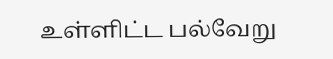உள்ளிட்ட பல்வேறு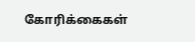கோரிக்கைகள்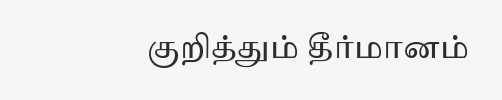குறித்தும் தீர்மானம்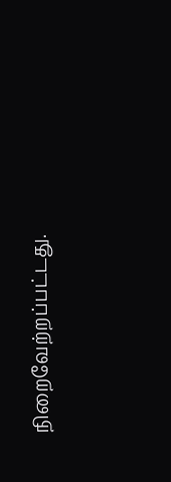நிறைவேற்றப்பட்டது.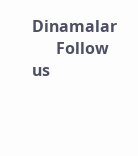Dinamalar
      Follow us